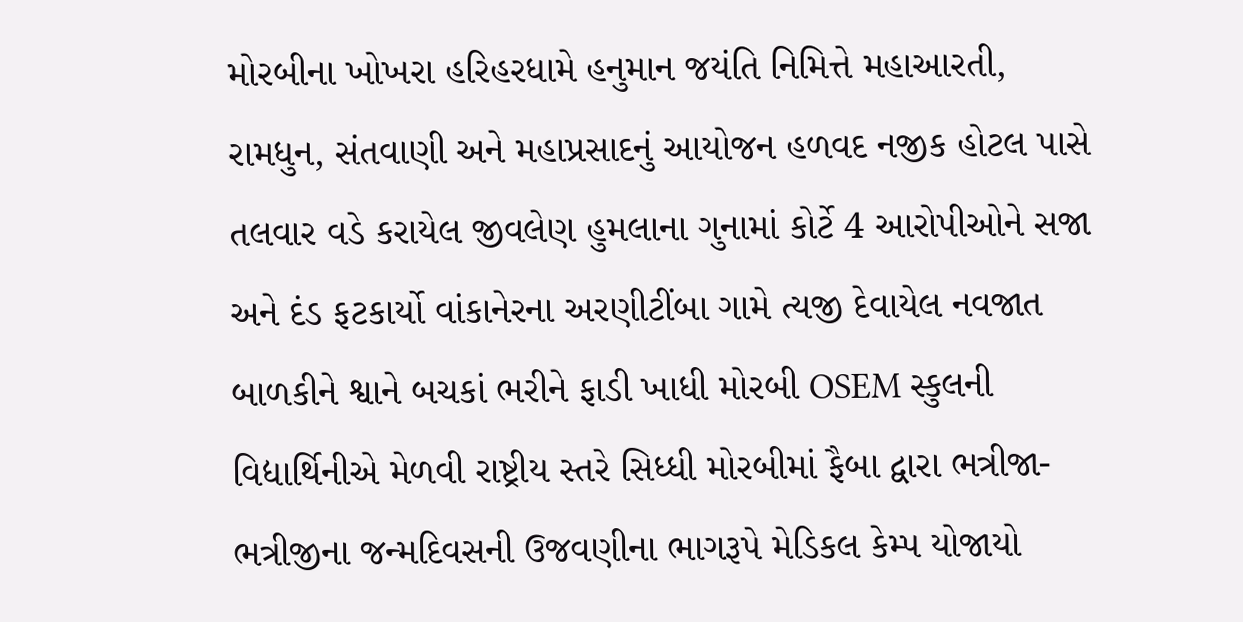મોરબીના ખોખરા હરિહરધામે હનુમાન જયંતિ નિમિત્તે મહાઆરતી, રામધુન, સંતવાણી અને મહાપ્રસાદનું આયોજન હળવદ નજીક હોટલ પાસે તલવાર વડે કરાયેલ જીવલેણ હુમલાના ગુનામાં કોર્ટે 4 આરોપીઓને સજા અને દંડ ફટકાર્યો વાંકાનેરના અરણીટીંબા ગામે ત્યજી દેવાયેલ નવજાત બાળકીને શ્વાને બચકાં ભરીને ફાડી ખાધી મોરબી OSEM સ્કુલની વિદ્યાર્થિનીએ મેળવી રાષ્ટ્રીય સ્તરે સિધ્ધી મોરબીમાં ફૈબા દ્વારા ભત્રીજા-ભત્રીજીના જન્મદિવસની ઉજવણીના ભાગરૂપે મેડિકલ કેમ્પ યોજાયો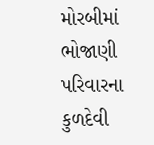મોરબીમાં ભોજાણી પરિવારના કુળદેવી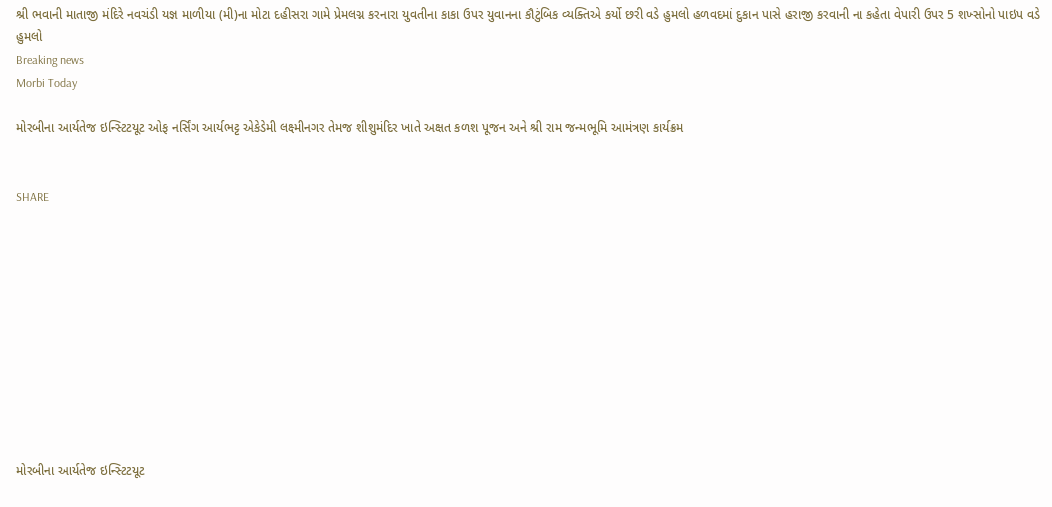શ્રી ભવાની માતાજી મંદિરે નવચંડી યજ્ઞ માળીયા (મી)ના મોટા દહીસરા ગામે પ્રેમલગ્ન કરનારા યુવતીના કાકા ઉપર યુવાનના કૌટુંબિક વ્યક્તિએ કર્યો છરી વડે હુમલો હળવદમાં દુકાન પાસે હરાજી કરવાની ના કહેતા વેપારી ઉપર 5 શખ્સોનો પાઇપ વડે હુમલો
Breaking news
Morbi Today

મોરબીના આર્યતેજ ઇન્સ્ટિટયૂટ ઓફ નર્સિંગ આર્યભટ્ટ એકેડેમી લક્ષ્મીનગર તેમજ શીશુમંદિર ખાતે અક્ષત કળશ પૂજન અને શ્રી રામ જન્મભૂમિ આમંત્રણ કાર્યક્રમ


SHARE











મોરબીના આર્યતેજ ઇન્સ્ટિટયૂટ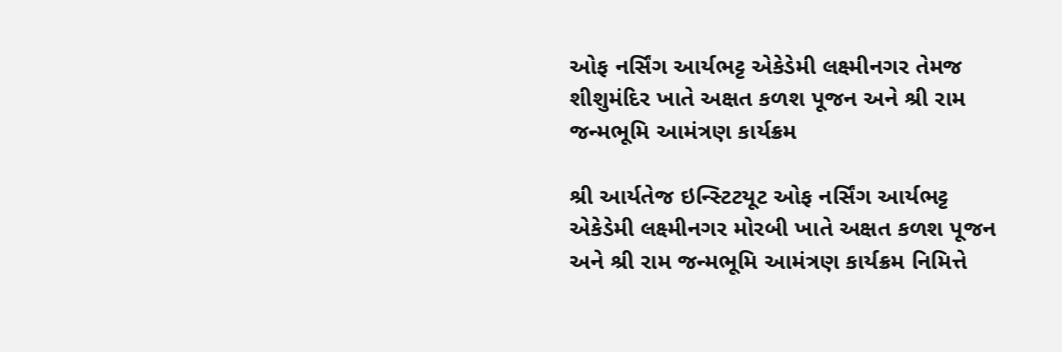ઓફ નર્સિંગ આર્યભટ્ટ એકેડેમી લક્ષ્મીનગર તેમજ શીશુમંદિર ખાતે અક્ષત કળશ પૂજન અને શ્રી રામ જન્મભૂમિ આમંત્રણ કાર્યક્રમ

શ્રી આર્યતેજ ઇન્સ્ટિટયૂટ ઓફ નર્સિંગ આર્યભટ્ટ એકેડેમી લક્ષ્મીનગર મોરબી ખાતે અક્ષત કળશ પૂજન અને શ્રી રામ જન્મભૂમિ આમંત્રણ કાર્યક્રમ નિમિત્તે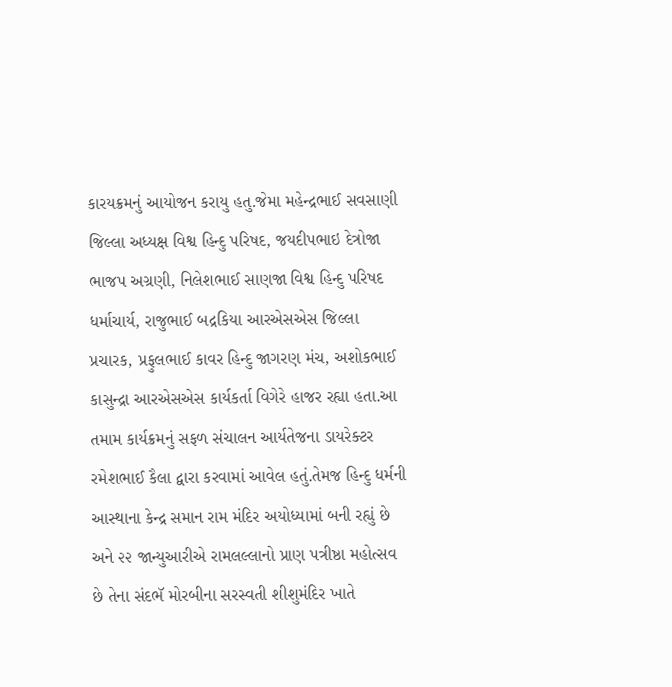કારયક્રમનું આયોજન કરાયુ હતુ.જેમા મહેન્દ્રભાઈ સવસાણી જિલ્લા અધ્યક્ષ વિશ્વ હિન્દુ પરિષદ, જયદીપભાઇ દેત્રોજા ભાજપ અગ્રણી, નિલેશભાઈ સાણજા વિશ્વ હિન્દુ પરિષદ ધર્માચાર્ય, રાજુભાઈ બદ્રકિયા આરએસએસ જિલ્લા પ્રચારક, પ્રફુલભાઈ કાવર હિન્દુ જાગરણ મંચ, અશોકભાઈ કાસુન્દ્રા આરએસએસ કાર્યકર્તા વિગેરે હાજર રહ્યા હતા.આ તમામ કાર્યક્રમનું સફળ સંચાલન આર્યતેજના ડાયરેક્ટર રમેશભાઈ કૈલા દ્વારા કરવામાં આવેલ હતું.તેમજ હિન્દુ ધર્મની આસ્થાના કેન્દ્ર સમાન રામ મંદિર અયોધ્યામાં બની રહ્યું છે અને ૨૨ જાન્યુઆરીએ રામલલ્લાનો પ્રાણ પત્રીષ્ઠા મહોત્સવ છે તેના સંદભૅ મોરબીના સરસ્વતી શીશુમંદિર ખાતે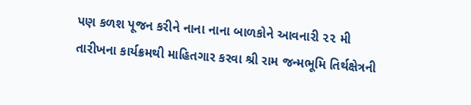પણ કળશ પૂજન કરીને નાના નાના બાળકોને આવનારી ૨૨ મી તારીખના કાર્યક્રમથી માહિતગાર કરવા શ્રી રામ જન્મભૂમિ તિર્થક્ષેત્રની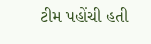ટીમ પહોંચી હતી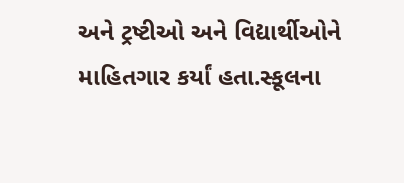અને ટ્રષ્ટીઓ અને વિદ્યાર્થીઓને માહિતગાર કર્યાં હતા.સ્કૂલના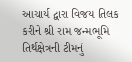આચાર્ય દ્વારા વિજય તિલક કરીને શ્રી રામ જન્મભૂમિ તિર્થક્ષેત્રની ટીમનું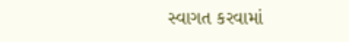સ્વાગત કરવામાં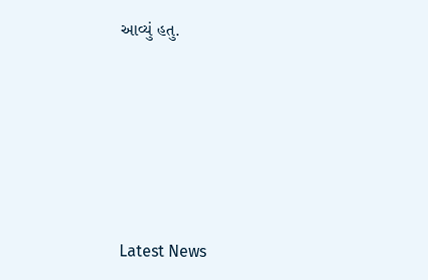આવ્યું હતુ.






Latest News